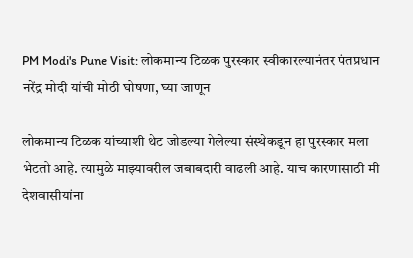PM Modi's Pune Visit: लोकमान्य टिळक पुरस्कार स्वीकारल्यानंतर पंतप्रधान नरेंद्र मोदी यांची मोठी घोषणा, घ्या जाणून

लोकमान्य टिळक यांच्याशी थेट जोडल्या गेलेल्या संस्थेकडून हा पुरस्कार मला भेटतो आहे. त्यामुळे माझ्यावरील जबाबदारी वाढली आहे. याच कारणासाठी मी देशवासीयांना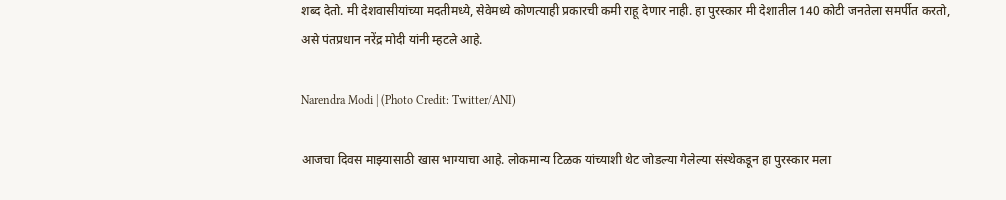शब्द देतो. मी देशवासीयांच्या मदतीमध्ये, सेवेमध्ये कोणत्याही प्रकारची कमी राहू देणार नाही. हा पुरस्कार मी देशातील 140 कोटी जनतेला समर्पीत करतो, असे पंतप्रधान नरेंद्र मोदी यांनी म्हटले आहे.

Narendra Modi | (Photo Credit: Twitter/ANI)

आजचा दिवस माझ्यासाठी खास भाग्याचा आहे. लोकमान्य टिळक यांच्याशी थेट जोडल्या गेलेल्या संस्थेकडून हा पुरस्कार मला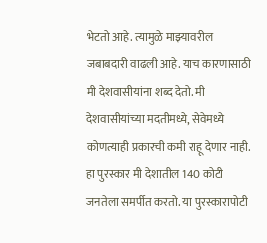भेटतो आहे. त्यामुळे माझ्यावरील जबाबदारी वाढली आहे. याच कारणासाठी मी देशवासीयांना शब्द देतो. मी देशवासीयांच्या मदतीमध्ये, सेवेमध्ये कोणत्याही प्रकारची कमी राहू देणार नाही. हा पुरस्कार मी देशातील 140 कोटी जनतेला समर्पीत करतो. या पुरस्कारापोटी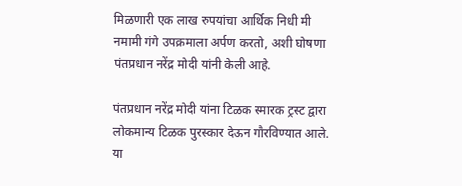मिळणारी एक लाख रुपयांचा आर्थिक निधी मी नमामी गंगे उपक्रमाला अर्पण करतो, अशी घोषणा पंतप्रधान नरेंद्र मोदी यांनी केली आहे.

पंतप्रधान नरेंद्र मोदी यांना टिळक स्मारक ट्रस्ट द्वारा लोकमान्य टिळक पुरस्कार देऊन गौरविण्यात आले. या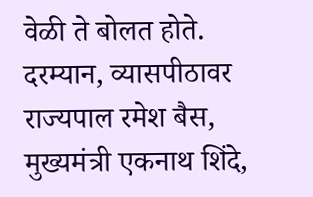वेळी ते बोलत होते. दरम्यान, व्यासपीठावर राज्यपाल रमेश बैस, मुख्यमंत्री एकनाथ शिंदे,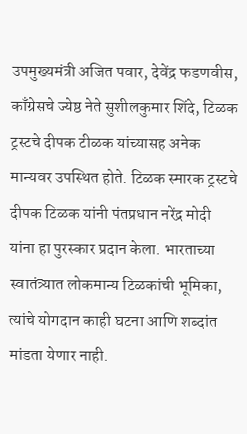उपमुख्यमंत्री अजित पवार, देवेंद्र फडणवीस, काँग्रेसचे ज्येष्ठ नेते सुशीलकुमार शिंदे, टिळक ट्रस्टचे दीपक टीळक यांच्यासह अनेक मान्यवर उपस्थित होते. टिळक स्मारक ट्रस्टचे दीपक टिळक यांनी पंतप्रधान नरेंद्र मोदी यांना हा पुरस्कार प्रदान केला. भारताच्या स्वातंत्र्यात लोकमान्य टिळकांची भूमिका, त्यांचे योगदान काही घटना आणि शब्दांत मांडता येणार नाही.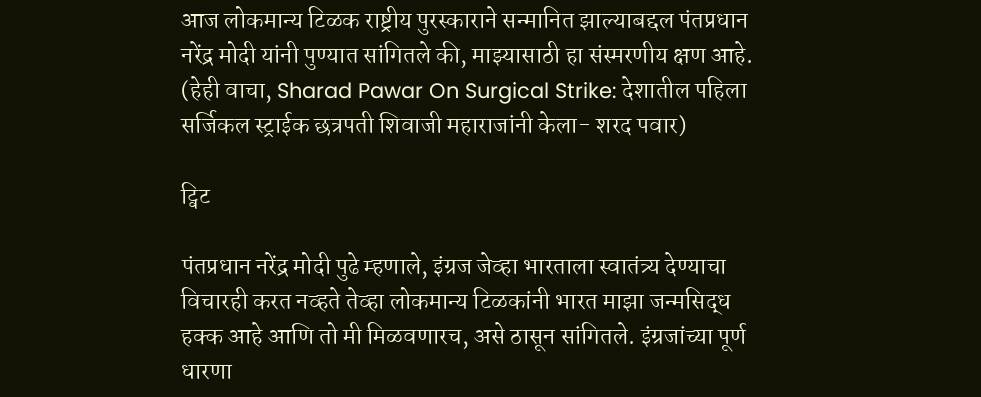आज लोकमान्य टिळक राष्ट्रीय पुरस्काराने सन्मानित झाल्याबद्दल पंतप्रधान नरेंद्र मोदी यांनी पुण्यात सांगितले की, माझ्यासाठी हा संस्मरणीय क्षण आहे. (हेही वाचा, Sharad Pawar On Surgical Strike: देशातील पहिला सर्जिकल स्ट्राईक छत्रपती शिवाजी महाराजांनी केला- शरद पवार)

ट्विट

पंतप्रधान नरेंद्र मोदी पुढे म्हणाले, इंग्रज जेव्हा भारताला स्वातंत्र्य देण्याचा विचारही करत नव्हते तेव्हा लोकमान्य टिळकांनी भारत माझा जन्मसिद्ध हक्क आहे आणि तो मी मिळवणारच, असे ठासून सांगितले. इंग्रजांच्या पूर्ण धारणा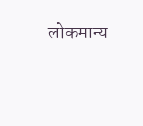लोकमान्य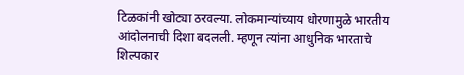टिळकांनी खोट्या ठरवल्या. लोकमान्यांच्याय धोरणामुळे भारतीय आंदोलनाची दिशा बदलली. म्हणून त्यांना आधुनिक भारताचे शिल्पकार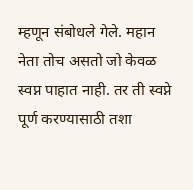म्हणून संबोधले गेले. महान नेता तोच असतो जो केवळ स्वप्न पाहात नाही. तर ती स्वप्ने पूर्ण करण्यासाठी तशा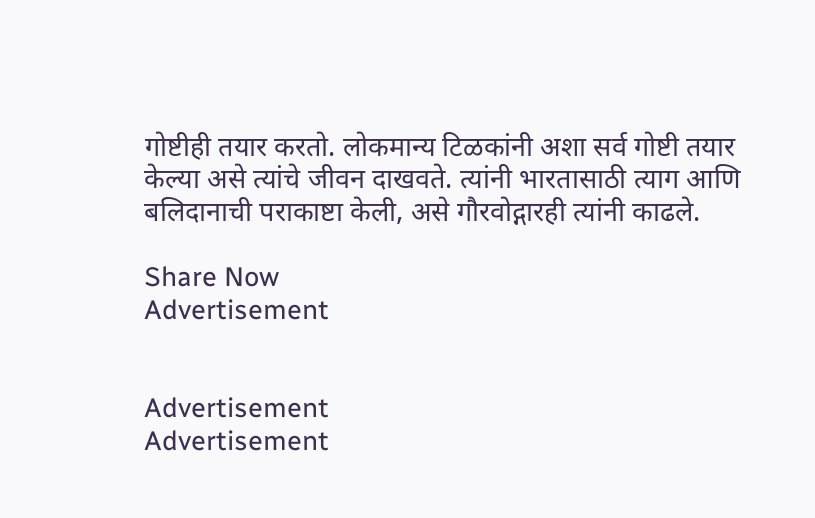गोष्टीही तयार करतो. लोकमान्य टिळकांनी अशा सर्व गोष्टी तयार केल्या असे त्यांचे जीवन दाखवते. त्यांनी भारतासाठी त्याग आणि बलिदानाची पराकाष्टा केली, असे गौरवोद्गारही त्यांनी काढले.

Share Now
Advertisement


Advertisement
Advertisement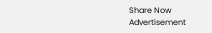Share Now
Advertisement